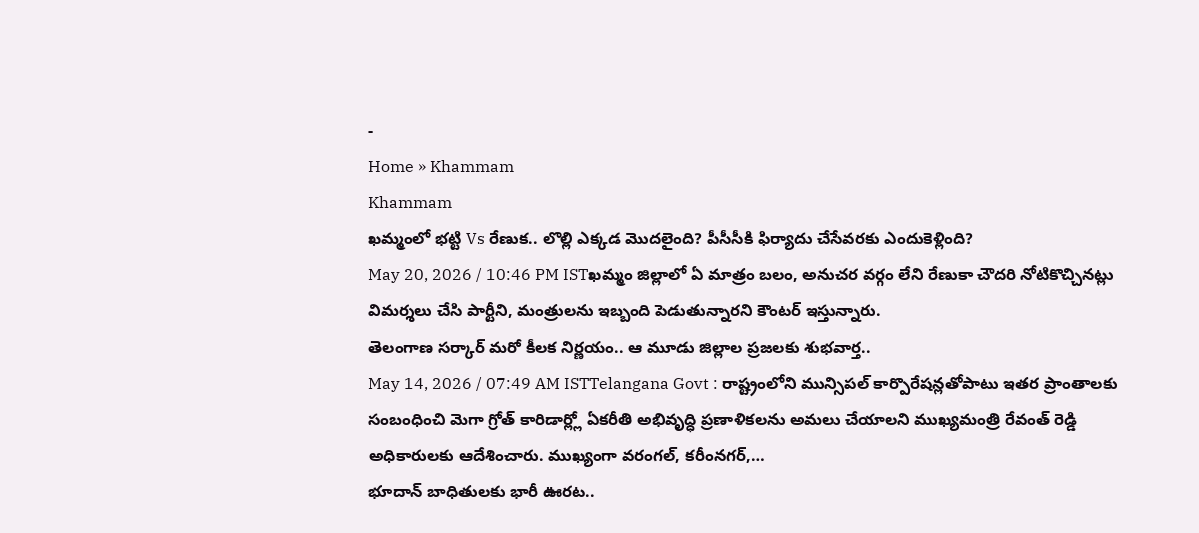-
Home » Khammam
Khammam
ఖమ్మంలో భట్టి Vs రేణుక.. లొల్లి ఎక్కడ మొదలైంది? పీసీసీకి ఫిర్యాదు చేసేవరకు ఎందుకెళ్లింది?
May 20, 2026 / 10:46 PM ISTఖమ్మం జిల్లాలో ఏ మాత్రం బలం, అనుచర వర్గం లేని రేణుకా చౌదరి నోటికొచ్చినట్లు విమర్శలు చేసి పార్టీని, మంత్రులను ఇబ్బంది పెడుతున్నారని కౌంటర్ ఇస్తున్నారు.
తెలంగాణ సర్కార్ మరో కీలక నిర్ణయం.. ఆ మూడు జిల్లాల ప్రజలకు శుభవార్త..
May 14, 2026 / 07:49 AM ISTTelangana Govt : రాష్ట్రంలోని మున్సిపల్ కార్పొరేషన్లతోపాటు ఇతర ప్రాంతాలకు సంబంధించి మెగా గ్రోత్ కారిడార్ల్లో ఏకరీతి అభివృద్ధి ప్రణాళికలను అమలు చేయాలని ముఖ్యమంత్రి రేవంత్ రెడ్డి అధికారులకు ఆదేశించారు. ముఖ్యంగా వరంగల్, కరీంనగర్,…
భూదాన్ బాధితులకు భారీ ఊరట..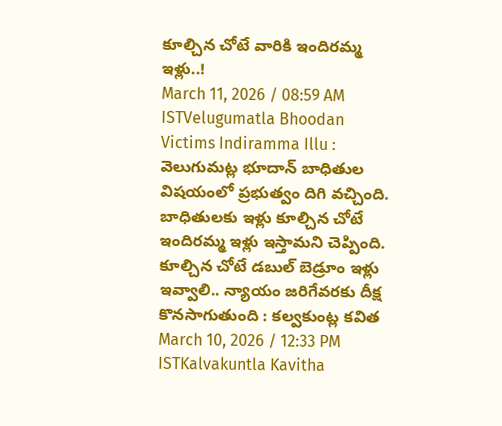కూల్చిన చోటే వారికి ఇందిరమ్మ ఇళ్లు..!
March 11, 2026 / 08:59 AM ISTVelugumatla Bhoodan Victims Indiramma Illu : వెలుగుమట్ల భూదాన్ బాధితుల విషయంలో ప్రభుత్వం దిగి వచ్చింది. బాధితులకు ఇళ్లు కూల్చిన చోటే ఇందిరమ్మ ఇళ్లు ఇస్తామని చెప్పింది.
కూల్చిన చోటే డబుల్ బెడ్రూం ఇళ్లు ఇవ్వాలి.. న్యాయం జరిగేవరకు దీక్ష కొనసాగుతుంది : కల్వకుంట్ల కవిత
March 10, 2026 / 12:33 PM ISTKalvakuntla Kavitha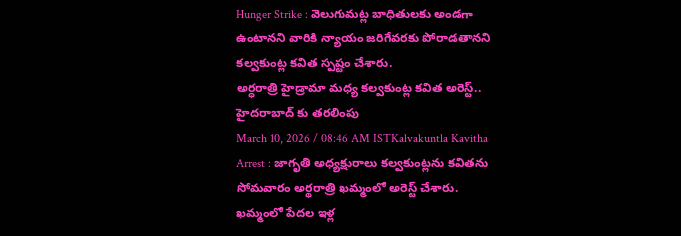Hunger Strike : వెలుగుమట్ల బాధితులకు అండగా ఉంటానని వారికి న్యాయం జరిగేవరకు పోరాడతానని కల్వకుంట్ల కవిత స్పష్టం చేశారు.
అర్ధరాత్రి హైడ్రామా మధ్య కల్వకుంట్ల కవిత అరెస్ట్.. హైదరాబాద్ కు తరలింపు
March 10, 2026 / 08:46 AM ISTKalvakuntla Kavitha Arrest : జాగృతి అధ్యక్షురాలు కల్వకుంట్లను కవితను సోమవారం అర్థరాత్రి ఖమ్మంలో అరెస్ట్ చేశారు.
ఖమ్మంలో పేదల ఇళ్ల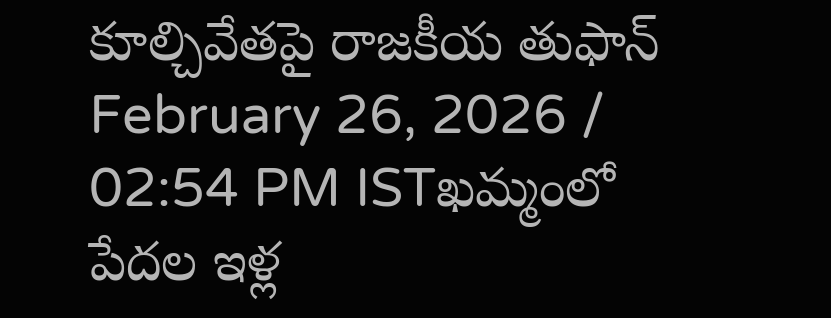కూల్చివేతపై రాజకీయ తుఫాన్
February 26, 2026 / 02:54 PM ISTఖమ్మంలో పేదల ఇళ్ల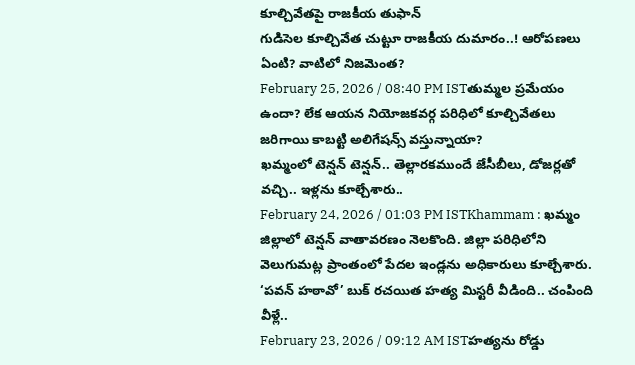కూల్చివేతపై రాజకీయ తుఫాన్
గుడిసెల కూల్చివేత చుట్టూ రాజకీయ దుమారం..! ఆరోపణలు ఏంటి? వాటిలో నిజమెంత?
February 25, 2026 / 08:40 PM ISTతుమ్మల ప్రమేయం ఉందా? లేక ఆయన నియోజకవర్గ పరిధిలో కూల్చివేతలు జరిగాయి కాబట్టి అలిగేషన్స్ వస్తున్నాయా?
ఖమ్మంలో టెన్షన్ టెన్షన్.. తెల్లారకముందే జేసీబీలు, డోజర్లతో వచ్చి.. ఇళ్లను కూల్చేశారు..
February 24, 2026 / 01:03 PM ISTKhammam : ఖమ్మం జిల్లాలో టెన్షన్ వాతావరణం నెలకొంది. జిల్లా పరిధిలోని వెలుగుమట్ల ప్రాంతంలో పేదల ఇండ్లను అధికారులు కూల్చేశారు.
‘పవన్ హఠావో’ బుక్ రచయిత హత్య మిస్టరీ వీడింది.. చంపింది వీళ్లే..
February 23, 2026 / 09:12 AM ISTహత్యను రోడ్డు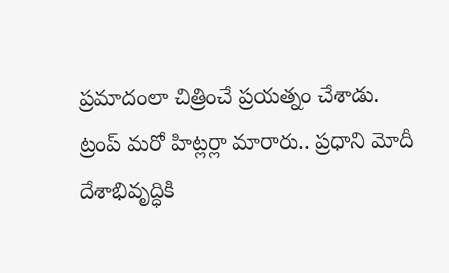ప్రమాదంలా చిత్రించే ప్రయత్నం చేశాడు.
ట్రంప్ మరో హిట్లర్లా మారారు.. ప్రధాని మోదీ దేశాభివృద్ధికి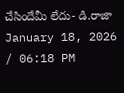చేసిందేమీ లేదు- డి.రాజా
January 18, 2026 / 06:18 PM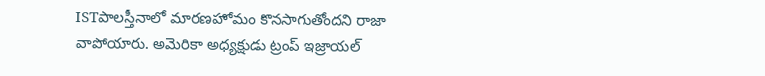ISTపాలస్తీనాలో మారణహోమం కొనసాగుతోందని రాజా వాపోయారు. అమెరికా అధ్యక్షుడు ట్రంప్ ఇజ్రాయల్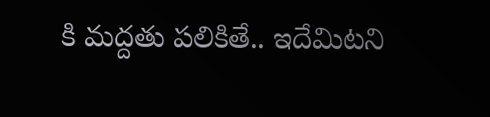కి మద్దతు పలికితే.. ఇదేమిటని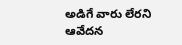అడిగే వారు లేరని ఆవేదన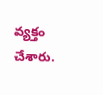వ్యక్తం చేశారు.